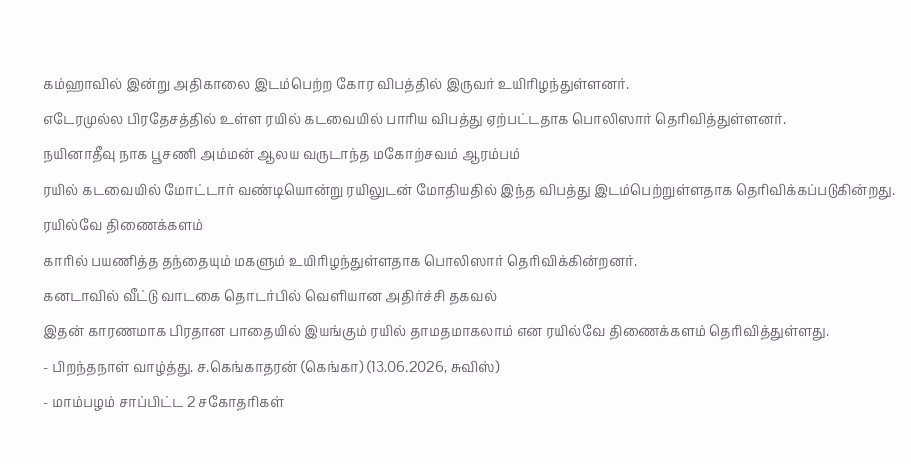கம்ஹாவில் இன்று அதிகாலை இடம்பெற்ற கோர விபத்தில் இருவர் உயிரிழந்துள்ளனர்.
எடேரமுல்ல பிரதேசத்தில் உள்ள ரயில் கடவையில் பாரிய விபத்து ஏற்பட்டதாக பொலிஸார் தெரிவித்துள்ளனர்.
நயினாதீவு நாக பூசணி அம்மன் ஆலய வருடாந்த மகோற்சவம் ஆரம்பம்
ரயில் கடவையில் மோட்டார் வண்டியொன்று ரயிலுடன் மோதியதில் இந்த விபத்து இடம்பெற்றுள்ளதாக தெரிவிக்கப்படுகின்றது.
ரயில்வே திணைக்களம்
காரில் பயணித்த தந்தையும் மகளும் உயிரிழந்துள்ளதாக பொலிஸார் தெரிவிக்கின்றனர்.
கனடாவில் வீட்டு வாடகை தொடர்பில் வெளியான அதிர்ச்சி தகவல்
இதன் காரணமாக பிரதான பாதையில் இயங்கும் ரயில் தாமதமாகலாம் என ரயில்வே திணைக்களம் தெரிவித்துள்ளது.
- பிறந்தநாள் வாழ்த்து. ச.கெங்காதரன் (கெங்கா) (13.06.2026, சுவிஸ்)
- மாம்பழம் சாப்பிட்ட 2 சகோதரிகள்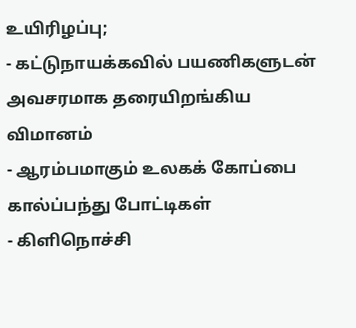உயிரிழப்பு;
- கட்டுநாயக்கவில் பயணிகளுடன் அவசரமாக தரையிறங்கிய விமானம்
- ஆரம்பமாகும் உலகக் கோப்பை கால்ப்பந்து போட்டிகள்
- கிளிநொச்சி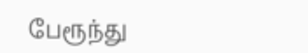பேரூந்து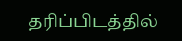தரிப்பிடத்தில்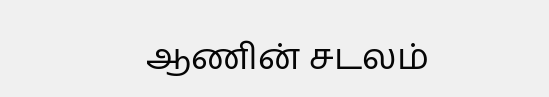ஆணின் சடலம்